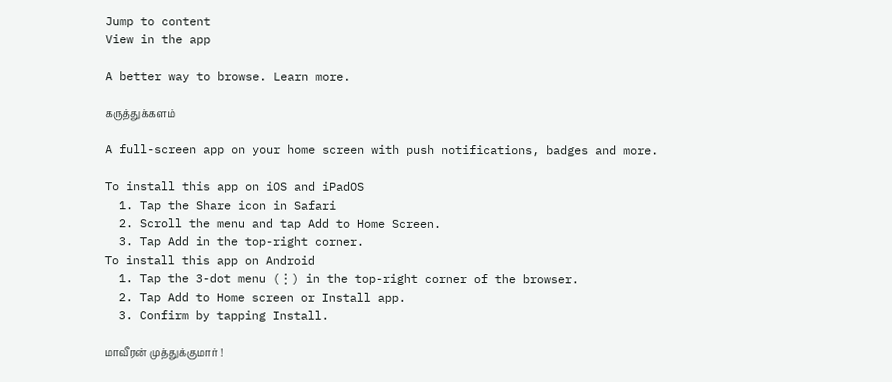Jump to content
View in the app

A better way to browse. Learn more.

கருத்துக்களம்

A full-screen app on your home screen with push notifications, badges and more.

To install this app on iOS and iPadOS
  1. Tap the Share icon in Safari
  2. Scroll the menu and tap Add to Home Screen.
  3. Tap Add in the top-right corner.
To install this app on Android
  1. Tap the 3-dot menu (⋮) in the top-right corner of the browser.
  2. Tap Add to Home screen or Install app.
  3. Confirm by tapping Install.

மாவீரன் முத்துக்குமார் !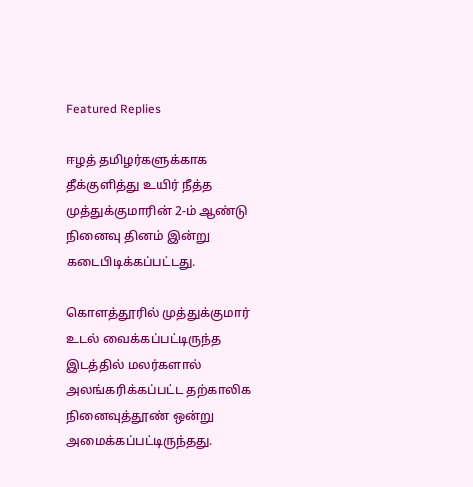Featured Replies

ஈழத் தமிழர்களுக்காக தீக்குளித்து உயிர் நீத்த முத்துக்குமாரின் 2-ம் ஆண்டு நினைவு தினம் இன்று கடைபிடிக்கப்பட்டது.

கொளத்தூரில் முத்துக்குமார் உடல் வைக்கப்பட்டிருந்த இடத்தில் மலர்களால் அலங்கரிக்கப்பட்ட தற்காலிக நினைவுத்தூண் ஒன்று அமைக்கப்பட்டிருந்தது.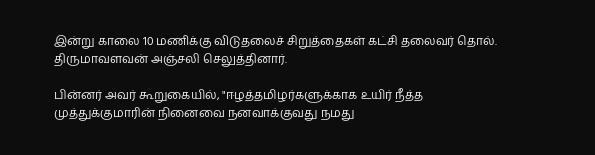இன்று காலை 10 மணிக்கு விடுதலைச் சிறுத்தைகள் கட்சி தலைவர் தொல். திருமாவளவன் அஞ்சலி செலுத்தினார்.

பின்னர் அவர் கூறுகையில், "ஈழத்தமிழர்களுக்காக உயிர் நீத்த முத்துக்குமாரின் நினைவை நனவாக்குவது நமது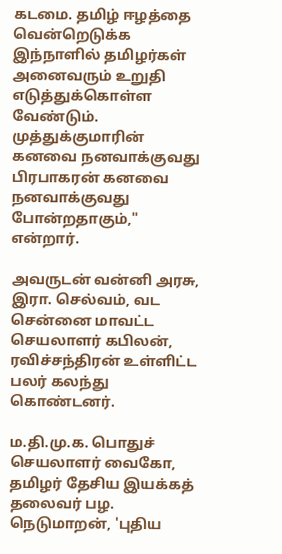கடமை. தமிழ் ஈழத்தை வென்றெடுக்க இந்நாளில் தமிழர்கள் அனைவரும் உறுதி எடுத்துக்கொள்ள வேண்டும். முத்துக்குமாரின் கனவை நனவாக்குவது பிரபாகரன் கனவை நனவாக்குவது போன்றதாகும்," என்றார்.

அவருடன் வன்னி அரசு, இரா. செல்வம், வட சென்னை மாவட்ட செயலாளர் கபிலன், ரவிச்சந்திரன் உள்ளிட்ட பலர் கலந்து கொண்டனர்.

ம.தி.மு.க. பொதுச் செயலாளர் வைகோ, தமிழர் தேசிய இயக்கத் தலைவர் பழ. நெடுமாறன், 'புதிய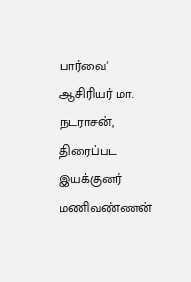பார்வை' ஆசிரியர் மா. நடராசன், திரைப்பட இயக்குனர் மணிவண்ணன்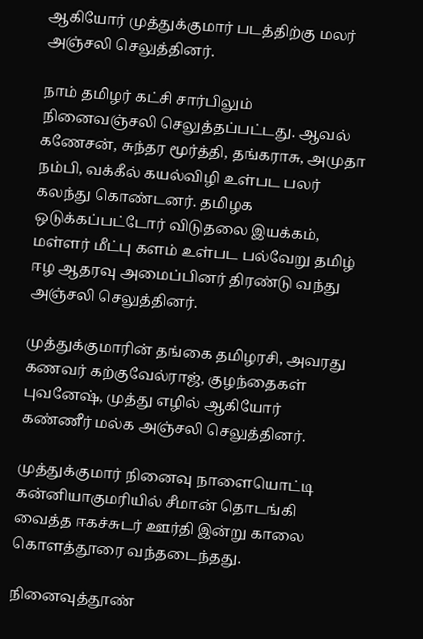ஆகியோர் முத்துக்குமார் படத்திற்கு மலர் அஞ்சலி செலுத்தினர்.

நாம் தமிழர் கட்சி சார்பிலும் நினைவஞ்சலி செலுத்தப்பட்டது. ஆவல் கணேசன், சுந்தர மூர்த்தி, தங்கராசு, அமுதா நம்பி, வக்கீல் கயல்விழி உள்பட பலர் கலந்து கொண்டனர். தமிழக ஒடுக்கப்பட்டோர் விடுதலை இயக்கம், மள்ளர் மீட்பு களம் உள்பட பல்வேறு தமிழ் ஈழ ஆதரவு அமைப்பினர் திரண்டு வந்து அஞ்சலி செலுத்தினர்.

முத்துக்குமாரின் தங்கை தமிழரசி, அவரது கணவர் கற்குவேல்ராஜ், குழந்தைகள் புவனேஷ், முத்து எழில் ஆகியோர் கண்ணீர் மல்க அஞ்சலி செலுத்தினர்.

முத்துக்குமார் நினைவு நாளையொட்டி கன்னியாகுமரியில் சீமான் தொடங்கி வைத்த ஈகச்சுடர் ஊர்தி இன்று காலை கொளத்தூரை வந்தடைந்தது.

நினைவுத்தூண்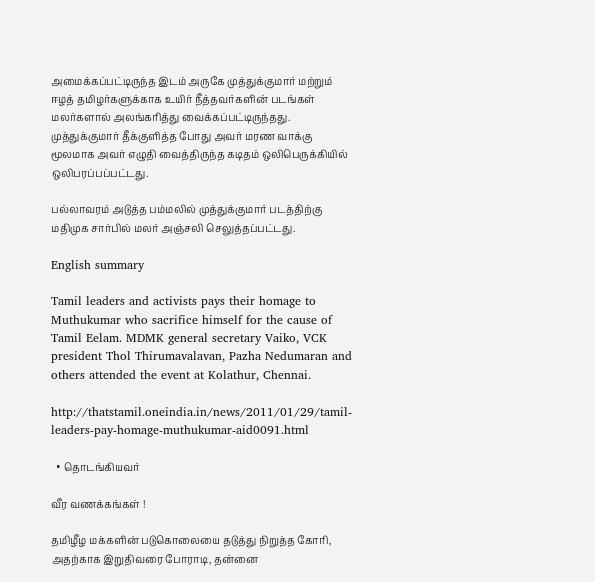அமைக்கப்பட்டிருந்த இடம் அருகே முத்துக்குமார் மற்றும் ஈழத் தமிழர்களுக்காக உயிர் நீத்தவர்களின் படங்கள் மலர்களால் அலங்கரித்து வைக்கப்பட்டிருந்தது. முத்துக்குமார் தீக்குளித்த போது அவர் மரண வாக்கு மூலமாக அவர் எழுதி வைத்திருந்த கடிதம் ஒலிபெருக்கியில் ஒலிபரப்பப்பட்டது.

பல்லாவரம் அடுத்த பம்மலில் முத்துக்குமார் படத்திற்கு மதிமுக சார்பில் மலர் அஞ்சலி செலுத்தப்பட்டது.

English summary

Tamil leaders and activists pays their homage to Muthukumar who sacrifice himself for the cause of Tamil Eelam. MDMK general secretary Vaiko, VCK president Thol Thirumavalavan, Pazha Nedumaran and others attended the event at Kolathur, Chennai.

http://thatstamil.oneindia.in/news/2011/01/29/tamil-leaders-pay-homage-muthukumar-aid0091.html

  • தொடங்கியவர்

வீர வணக்கங்கள் !

தமிழீழ மக்களின் படுகொலையை தடுத்து நிறுத்த கோரி, அதற்காக இறுதிவரை போராடி, தன்னை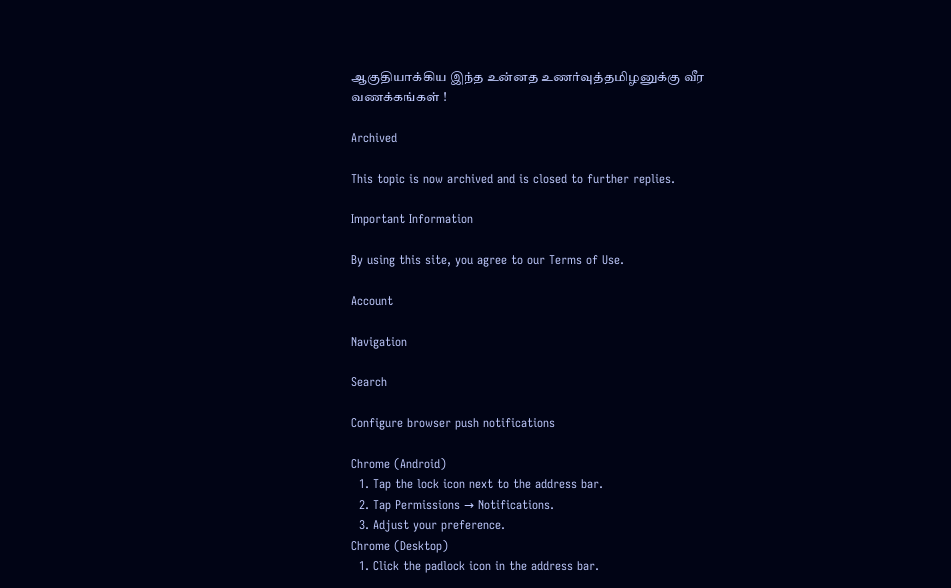ஆகுதியாக்கிய இந்த உன்னத உணர்வுத்தமிழனுக்கு வீர வணக்கங்கள் !

Archived

This topic is now archived and is closed to further replies.

Important Information

By using this site, you agree to our Terms of Use.

Account

Navigation

Search

Configure browser push notifications

Chrome (Android)
  1. Tap the lock icon next to the address bar.
  2. Tap Permissions → Notifications.
  3. Adjust your preference.
Chrome (Desktop)
  1. Click the padlock icon in the address bar.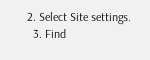2. Select Site settings.
  3. Find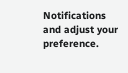Notifications and adjust your preference.